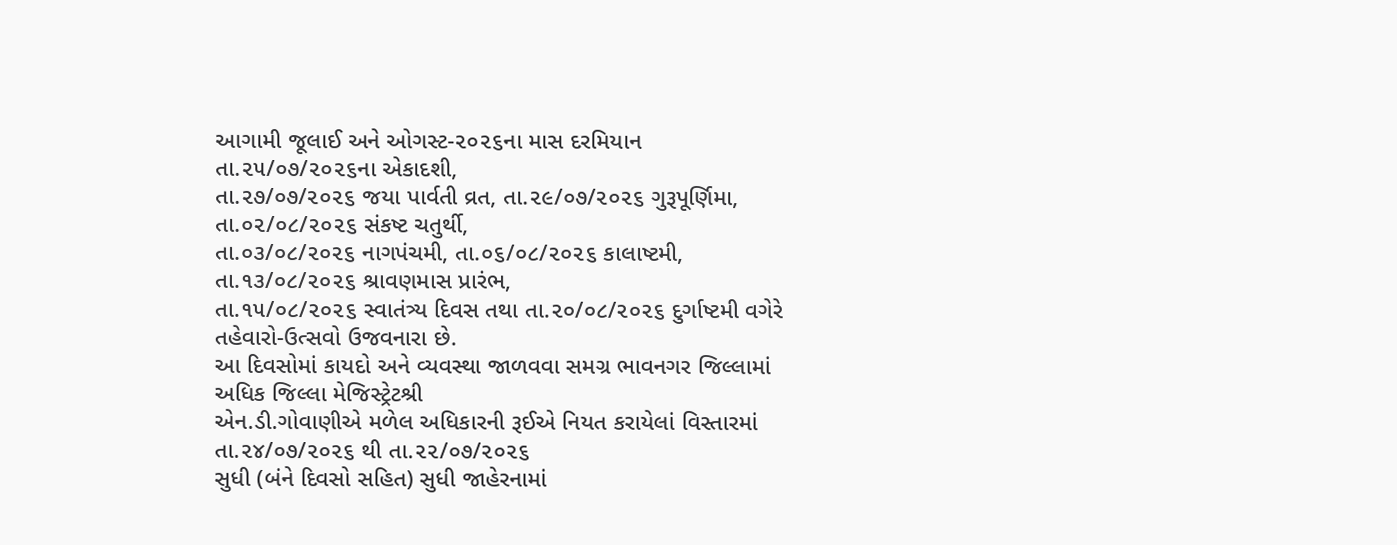આગામી જૂલાઈ અને ઓગસ્ટ-૨૦૨૬ના માસ દરમિયાન તા.૨૫/૦૭/૨૦૨૬ના એકાદશી,
તા.૨૭/૦૭/૨૦૨૬ જયા પાર્વતી વ્રત, તા.૨૯/૦૭/૨૦૨૬ ગુરૂપૂર્ણિમા, તા.૦૨/૦૮/૨૦૨૬ સંકષ્ટ ચતુર્થી,
તા.૦૩/૦૮/૨૦૨૬ નાગપંચમી, તા.૦૬/૦૮/૨૦૨૬ કાલાષ્ટમી, તા.૧૩/૦૮/૨૦૨૬ શ્રાવણમાસ પ્રારંભ,
તા.૧૫/૦૮/૨૦૨૬ સ્વાતંત્ર્ય દિવસ તથા તા.૨૦/૦૮/૨૦૨૬ દુર્ગાષ્ટમી વગેરે તહેવારો-ઉત્સવો ઉજવનારા છે.
આ દિવસોમાં કાયદો અને વ્યવસ્થા જાળવવા સમગ્ર ભાવનગર જિલ્લામાં અધિક જિલ્લા મેજિસ્ટ્રેટશ્રી
એન.ડી.ગોવાણીએ મળેલ અધિકારની રૂઈએ નિયત કરાયેલાં વિસ્તારમાં તા.૨૪/૦૭/૨૦૨૬ થી તા.૨૨/૦૭/૨૦૨૬
સુધી (બંને દિવસો સહિત) સુધી જાહેરનામાં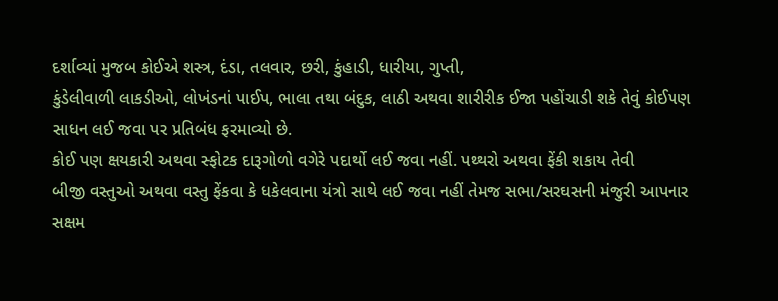દર્શાવ્યાં મુજબ કોઈએ શસ્ત્ર, દંડા, તલવાર, છરી, કુંહાડી, ધારીયા, ગુપ્તી,
કુંડેલીવાળી લાકડીઓ, લોખંડનાં પાઈપ, ભાલા તથા બંદુક, લાઠી અથવા શારીરીક ઈજા પહોંચાડી શકે તેવું કોઈપણ
સાધન લઈ જવા પર પ્રતિબંધ ફરમાવ્યો છે.
કોઈ પણ ક્ષયકારી અથવા સ્ફોટક દારૂગોળો વગેરે પદાર્થો લઈ જવા નહીં. પથ્થરો અથવા ફેંકી શકાય તેવી
બીજી વસ્તુઓ અથવા વસ્તુ ફેંકવા કે ધકેલવાના યંત્રો સાથે લઈ જવા નહીં તેમજ સભા/સરઘસની મંજુરી આપનાર
સક્ષમ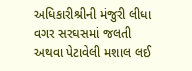અધિકારીશ્રીની મંજુરી લીધા વગર સરઘસમાં જલતી અથવા પેટાવેલી મશાલ લઈ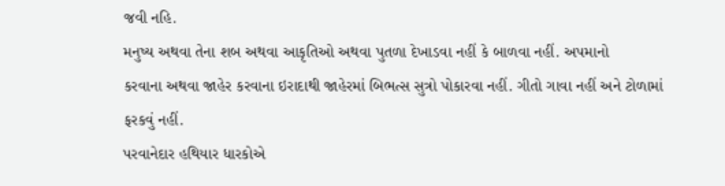જવી નહિ.
મનુષ્ય અથવા તેના શબ અથવા આકૃતિઓ અથવા પુતળા દેખાડવા નહીં કે બાળવા નહીં. અપમાનો
કરવાના અથવા જાહેર કરવાના ઇરાદાથી જાહેરમાં બિભત્સ સુત્રો પોકારવા નહીં. ગીતો ગાવા નહીં અને ટોળામાં
ફરકવું નહીં.
પરવાનેદાર હથિયાર ધારકોએ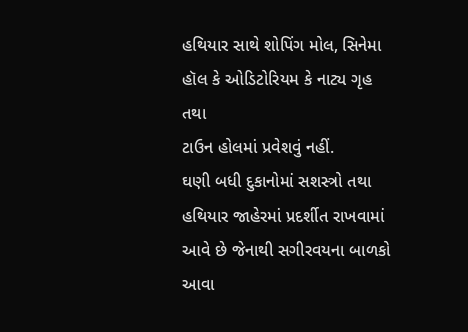હથિયાર સાથે શોપિંગ મોલ, સિનેમા હૉલ કે ઓડિટોરિયમ કે નાટ્ય ગૃહ તથા
ટાઉન હોલમાં પ્રવેશવું નહીં.
ઘણી બધી દુકાનોમાં સશસ્ત્રો તથા હથિયાર જાહેરમાં પ્રદર્શીત રાખવામાં આવે છે જેનાથી સગીરવયના બાળકો
આવા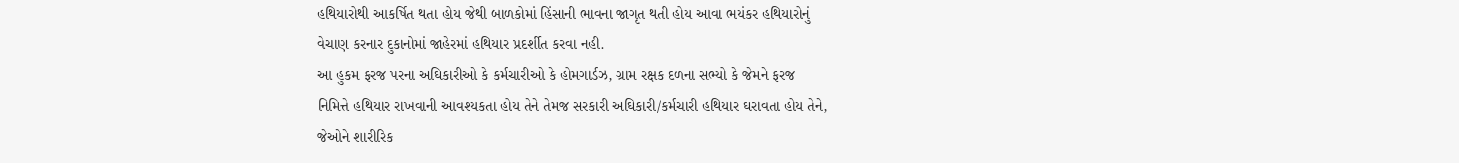હથિયારોથી આકર્ષિત થતા હોય જેથી બાળકોમાં હિંસાની ભાવના જાગૃત થતી હોય આવા ભયંકર હથિયારોનું
વેચાણ કરનાર દુકાનોમાં જાહેરમાં હથિયાર પ્રદર્શીત કરવા નહી.
આ હુકમ ફરજ પરના અઘિકારીઓ કે કર્મચારીઓ કે હોમગાર્ડઝ, ગ્રામ રક્ષક દળના સભ્યો કે જેમને ફરજ
નિમિત્તે હથિયાર રાખવાની આવશ્યકતા હોય તેને તેમજ સરકારી અઘિકારી/કર્મચારી હથિયાર ઘરાવતા હોય તેને,
જેઓને શારીરિક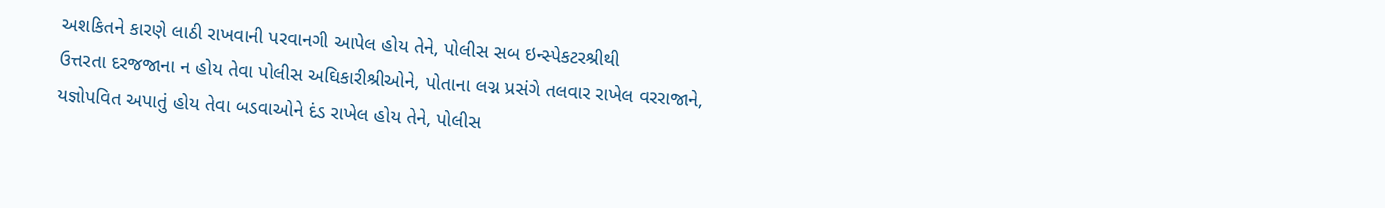અશકિતને કારણે લાઠી રાખવાની પરવાનગી આપેલ હોય તેને, પોલીસ સબ ઇન્સ્પેકટરશ્રીથી
ઉત્તરતા દરજજાના ન હોય તેવા પોલીસ અઘિકારીશ્રીઓને, પોતાના લગ્ન પ્રસંગે તલવાર રાખેલ વરરાજાને,
યજ્ઞોપવિત અપાતું હોય તેવા બડવાઓને દંડ રાખેલ હોય તેને, પોલીસ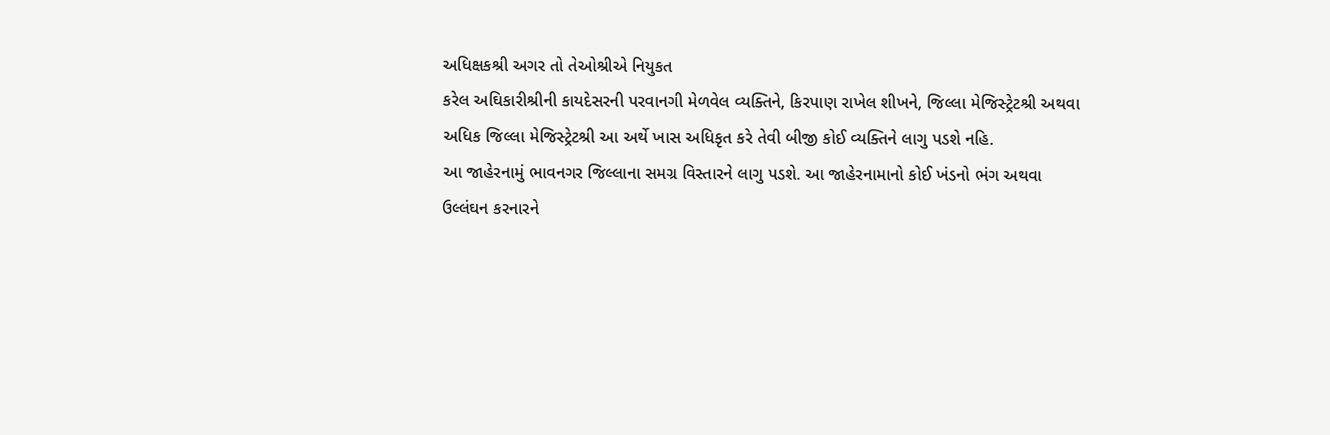અધિક્ષકશ્રી અગર તો તેઓશ્રીએ નિયુકત
કરેલ અઘિકારીશ્રીની કાયદેસરની પરવાનગી મેળવેલ વ્યક્તિને, કિરપાણ રાખેલ શીખને, જિલ્લા મેજિસ્ટ્રેટશ્રી અથવા
અધિક જિલ્લા મેજિસ્ટ્રેટશ્રી આ અર્થે ખાસ અધિકૃત કરે તેવી બીજી કોઈ વ્યક્તિને લાગુ પડશે નહિ.
આ જાહેરનામું ભાવનગર જિલ્લાના સમગ્ર વિસ્તારને લાગુ પડશે. આ જાહેરનામાનો કોઈ ખંડનો ભંગ અથવા
ઉલ્લંઘન કરનારને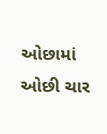ઓછામાં ઓછી ચાર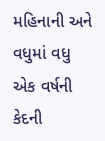મહિનાની અને વધુમાં વધુ એક વર્ષની કેદની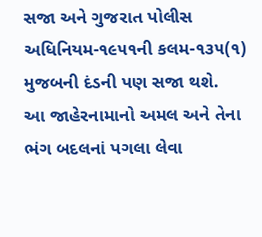સજા અને ગુજરાત પોલીસ
અધિનિયમ-૧૯૫૧ની કલમ-૧૩૫(૧) મુજબની દંડની પણ સજા થશે.
આ જાહેરનામાનો અમલ અને તેના ભંગ બદલનાં પગલા લેવા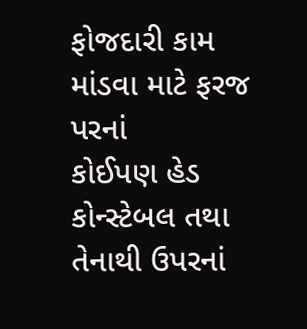ફોજદારી કામ માંડવા માટે ફરજ પરનાં
કોઈપણ હેડ કોન્સ્ટેબલ તથા તેનાથી ઉપરનાં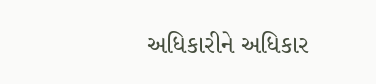અધિકારીને અધિકાર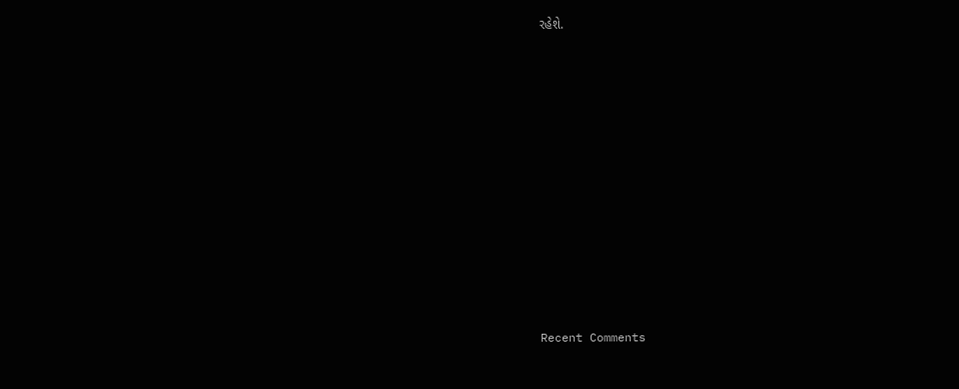રહેશે.













Recent Comments